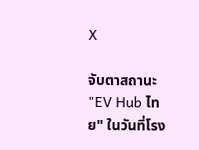X

จับตาสถานะ "EV Hub ไทย" ในวันที่โรง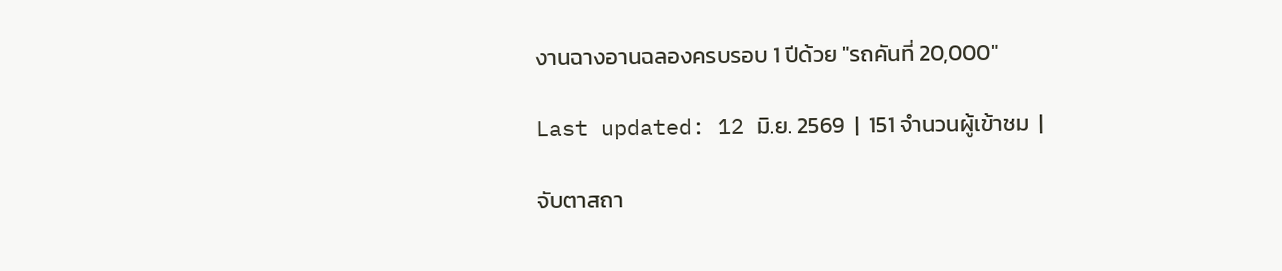งานฉางอานฉลองครบรอบ 1 ปีด้วย "รถคันที่ 20,000"

Last updated: 12 มิ.ย. 2569  |  151 จำนวนผู้เข้าชม  |

จับตาสถา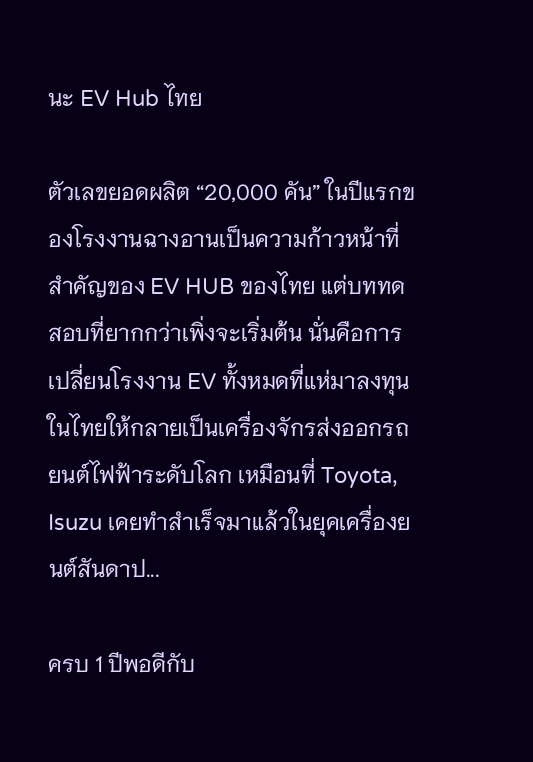นะ EV Hub ไทย

ตัวเลขยอดผลิต “20,000 คัน” ในปีแรกของโรงงานฉางอานเป็นความก้าวหน้าที่สำคัญของ EV HUB ของไทย แต่บททดสอบที่ยากกว่าเพิ่งจะเริ่มต้น นั่นคือการเปลี่ยนโรงงาน EV ทั้งหมดที่แห่มาลงทุนในไทยให้กลายเป็นเครื่องจักรส่งออกรถยนต์ไฟฟ้าระดับโลก เหมือนที่ Toyota, Isuzu เคยทำสำเร็จมาแล้วในยุคเครื่องยนต์สันดาป...

ครบ 1 ปีพอดีกับ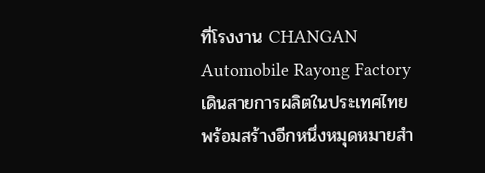ที่โรงงาน CHANGAN Automobile Rayong Factory เดินสายการผลิตในประเทศไทย พร้อมสร้างอีกหนึ่งหมุดหมายสำ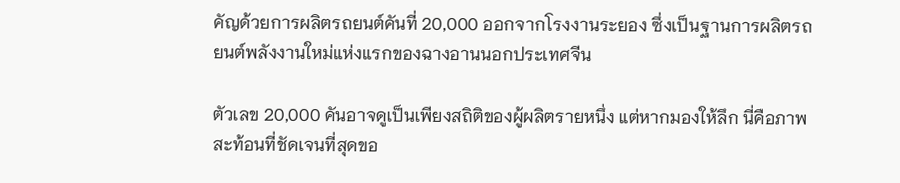คัญด้วยการผลิตรถยนต์คันที่ 20,000 ออกจากโรงงานระยอง ซึ่งเป็นฐานการผลิตรถยนต์พลังงานใหม่แห่งแรกของฉางอานนอกประเทศจีน

ตัวเลข 20,000 คันอาจดูเป็นเพียงสถิติของผู้ผลิตรายหนึ่ง แต่หากมองให้ลึก นี่คือภาพสะท้อนที่ชัดเจนที่สุดขอ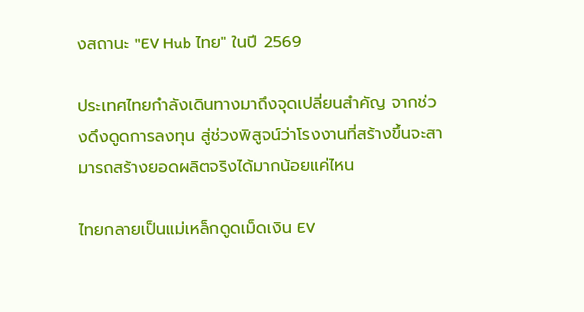งสถานะ "EV Hub ไทย" ในปี 2569

ประเทศไทยกำลังเดินทางมาถึงจุดเปลี่ยนสำคัญ จากช่วงดึงดูดการลงทุน สู่ช่วงพิสูจน์ว่าโรงงานที่สร้างขึ้นจะสามารถสร้างยอดผลิตจริงได้มากน้อยแค่ไหน

ไทยกลายเป็นแม่เหล็กดูดเม็ดเงิน EV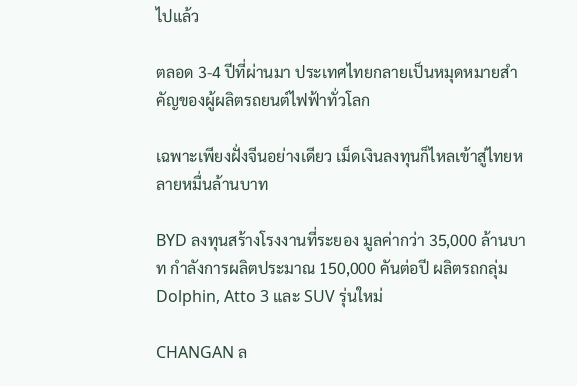ไปแล้ว

ตลอด 3-4 ปีที่ผ่านมา ประเทศไทยกลายเป็นหมุดหมายสำคัญของผู้ผลิตรถยนต์ไฟฟ้าทั่วโลก

เฉพาะเพียงฝั่งจีนอย่างเดียว เม็ดเงินลงทุนก็ไหลเข้าสู่ไทยหลายหมื่นล้านบาท

BYD ลงทุนสร้างโรงงานที่ระยอง มูลค่ากว่า 35,000 ล้านบาท กำลังการผลิตประมาณ 150,000 คันต่อปี ผลิตรถกลุ่ม Dolphin, Atto 3 และ SUV รุ่นใหม่

CHANGAN ล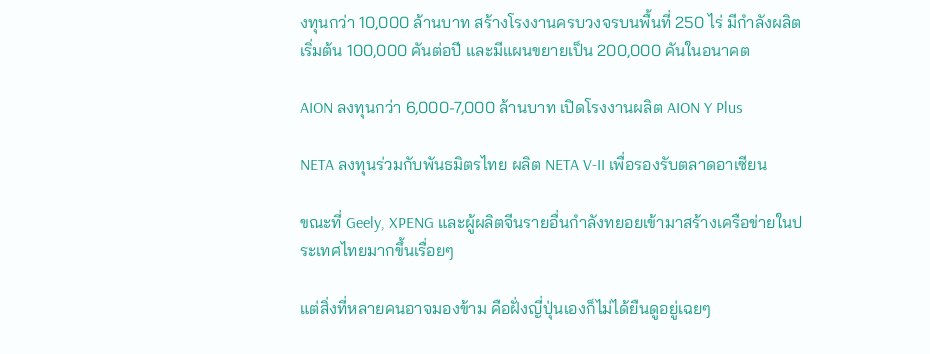งทุนกว่า 10,000 ล้านบาท สร้างโรงงานครบวงจรบนพื้นที่ 250 ไร่ มีกำลังผลิตเริ่มต้น 100,000 คันต่อปี และมีแผนขยายเป็น 200,000 คันในอนาคต

AION ลงทุนกว่า 6,000-7,000 ล้านบาท เปิดโรงงานผลิต AION Y Plus

NETA ลงทุนร่วมกับพันธมิตรไทย ผลิต NETA V-II เพื่อรองรับตลาดอาเซียน

ขณะที่ Geely, XPENG และผู้ผลิตจีนรายอื่นกำลังทยอยเข้ามาสร้างเครือข่ายในประเทศไทยมากขึ้นเรื่อยๆ

แต่สิ่งที่หลายคนอาจมองข้าม คือฝั่งญี่ปุ่นเองก็ไม่ได้ยืนดูอยู่เฉยๆ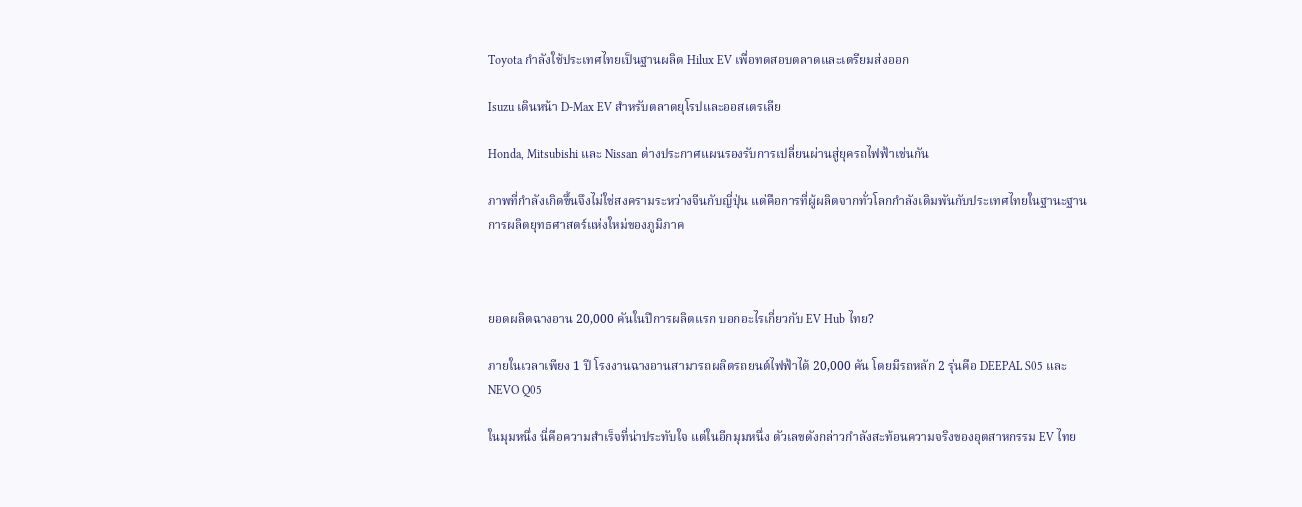Toyota กำลังใช้ประเทศไทยเป็นฐานผลิต Hilux EV เพื่อทดสอบตลาดและเตรียมส่งออก

Isuzu เดินหน้า D-Max EV สำหรับตลาดยุโรปและออสเตรเลีย

Honda, Mitsubishi และ Nissan ต่างประกาศแผนรองรับการเปลี่ยนผ่านสู่ยุครถไฟฟ้าเช่นกัน

ภาพที่กำลังเกิดขึ้นจึงไม่ใช่สงครามระหว่างจีนกับญี่ปุ่น แต่คือการที่ผู้ผลิตจากทั่วโลกกำลังเดิมพันกับประเทศไทยในฐานะฐานการผลิตยุทธศาสตร์แห่งใหม่ของภูมิภาค



ยอดผลิตฉางอาน 20,000 คันในปีการผลิตแรก บอกอะไรเกี่ยวกับ EV Hub ไทย?

ภายในเวลาเพียง 1 ปี โรงงานฉางอานสามารถผลิตรถยนต์ไฟฟ้าได้ 20,000 คัน โดยมีรถหลัก 2 รุ่นคือ DEEPAL S05 และ NEVO Q05

ในมุมหนึ่ง นี่คือความสำเร็จที่น่าประทับใจ แต่ในอีกมุมหนึ่ง ตัวเลขดังกล่าวกำลังสะท้อนความจริงของอุตสาหกรรม EV ไทย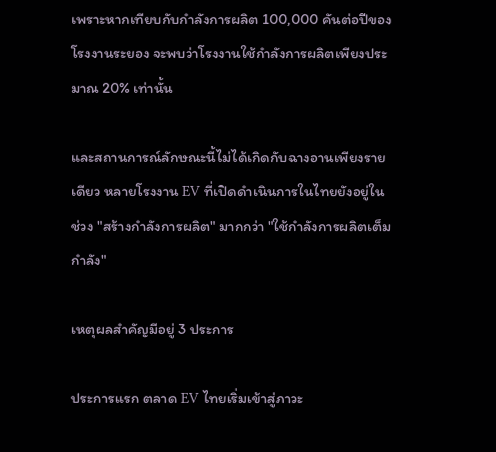เพราะหากเทียบกับกำลังการผลิต 100,000 คันต่อปีของโรงงานระยอง จะพบว่าโรงงานใช้กำลังการผลิตเพียงประมาณ 20% เท่านั้น

และสถานการณ์ลักษณะนี้ไม่ได้เกิดกับฉางอานเพียงรายเดียว หลายโรงงาน EV ที่เปิดดำเนินการในไทยยังอยู่ในช่วง "สร้างกำลังการผลิต" มากกว่า "ใช้กำลังการผลิตเต็มกำลัง"

เหตุผลสำคัญมีอยู่ 3 ประการ

ประการแรก ตลาด EV ไทยเริ่มเข้าสู่ภาวะ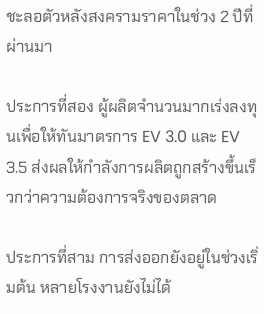ชะลอตัวหลังสงครามราคาในช่วง 2 ปีที่ผ่านมา

ประการที่สอง ผู้ผลิตจำนวนมากเร่งลงทุนเพื่อให้ทันมาตรการ EV 3.0 และ EV 3.5 ส่งผลให้กำลังการผลิตถูกสร้างขึ้นเร็วกว่าความต้องการจริงของตลาด

ประการที่สาม การส่งออกยังอยู่ในช่วงเริ่มต้น หลายโรงงานยังไม่ได้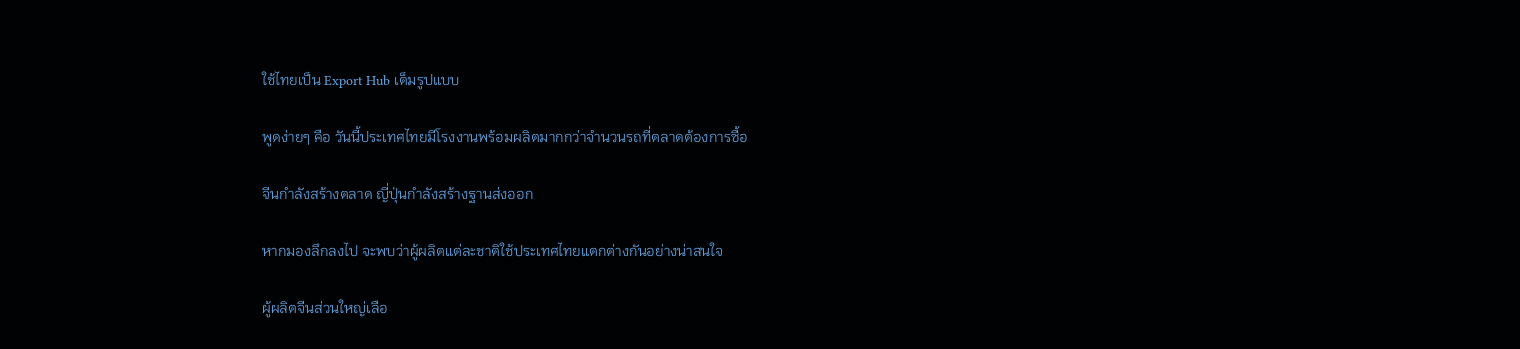ใช้ไทยเป็น Export Hub เต็มรูปแบบ

พูดง่ายๆ คือ วันนี้ประเทศไทยมีโรงงานพร้อมผลิตมากกว่าจำนวนรถที่ตลาดต้องการซื้อ

จีนกำลังสร้างตลาด ญี่ปุ่นกำลังสร้างฐานส่งออก

หากมองลึกลงไป จะพบว่าผู้ผลิตแต่ละชาติใช้ประเทศไทยแตกต่างกันอย่างน่าสนใจ

ผู้ผลิตจีนส่วนใหญ่เลือ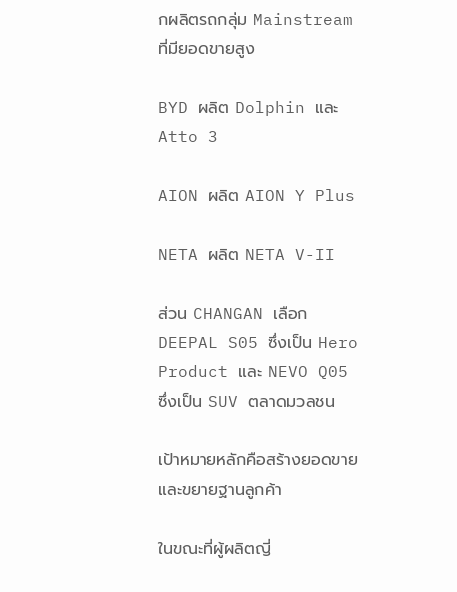กผลิตรถกลุ่ม Mainstream ที่มียอดขายสูง

BYD ผลิต Dolphin และ Atto 3

AION ผลิต AION Y Plus

NETA ผลิต NETA V-II

ส่วน CHANGAN เลือก DEEPAL S05 ซึ่งเป็น Hero Product และ NEVO Q05 ซึ่งเป็น SUV ตลาดมวลชน

เป้าหมายหลักคือสร้างยอดขายและขยายฐานลูกค้า

ในขณะที่ผู้ผลิตญี่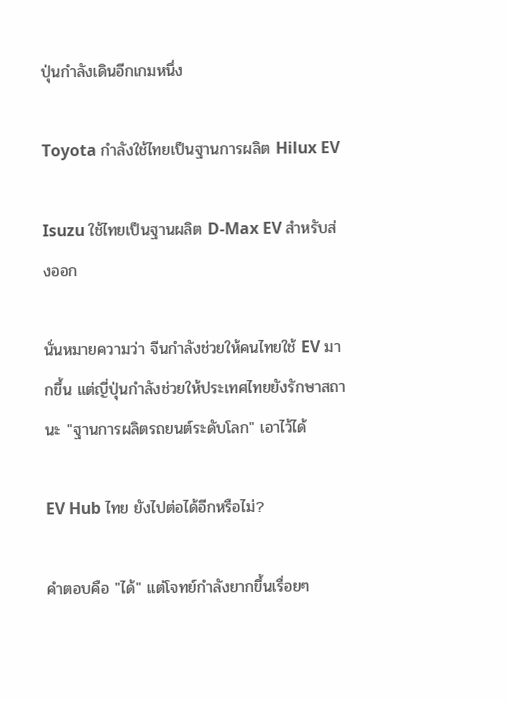ปุ่นกำลังเดินอีกเกมหนึ่ง

Toyota กำลังใช้ไทยเป็นฐานการผลิต Hilux EV

Isuzu ใช้ไทยเป็นฐานผลิต D-Max EV สำหรับส่งออก

นั่นหมายความว่า จีนกำลังช่วยให้คนไทยใช้ EV มากขึ้น แต่ญี่ปุ่นกำลังช่วยให้ประเทศไทยยังรักษาสถานะ "ฐานการผลิตรถยนต์ระดับโลก" เอาไว้ได้

EV Hub ไทย ยังไปต่อได้อีกหรือไม่?

คำตอบคือ "ได้" แต่โจทย์กำลังยากขึ้นเรื่อยๆ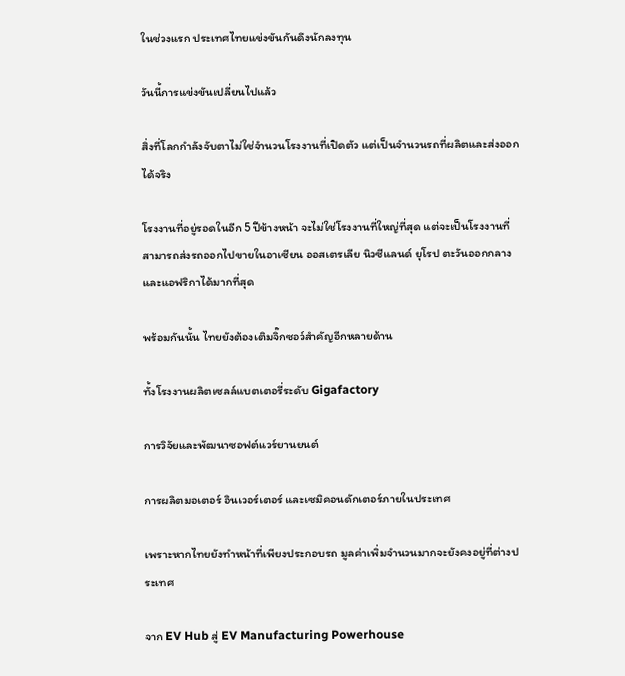ในช่วงแรก ประเทศไทยแข่งขันกันดึงนักลงทุน

วันนี้การแข่งขันเปลี่ยนไปแล้ว

สิ่งที่โลกกำลังจับตาไม่ใช่จำนวนโรงงานที่เปิดตัว แต่เป็นจำนวนรถที่ผลิตและส่งออกได้จริง

โรงงานที่อยู่รอดในอีก 5 ปีข้างหน้า จะไม่ใช่โรงงานที่ใหญ่ที่สุด แต่จะเป็นโรงงานที่สามารถส่งรถออกไปขายในอาเซียน ออสเตรเลีย นิวซีแลนด์ ยุโรป ตะวันออกกลาง และแอฟริกาได้มากที่สุด

พร้อมกันนั้น ไทยยังต้องเติมจิ๊กซอว์สำคัญอีกหลายด้าน

ทั้งโรงงานผลิตเซลล์แบตเตอรี่ระดับ Gigafactory

การวิจัยและพัฒนาซอฟต์แวร์ยานยนต์

การผลิตมอเตอร์ อินเวอร์เตอร์ และเซมิคอนดักเตอร์ภายในประเทศ

เพราะหากไทยยังทำหน้าที่เพียงประกอบรถ มูลค่าเพิ่มจำนวนมากจะยังคงอยู่ที่ต่างประเทศ

จาก EV Hub สู่ EV Manufacturing Powerhouse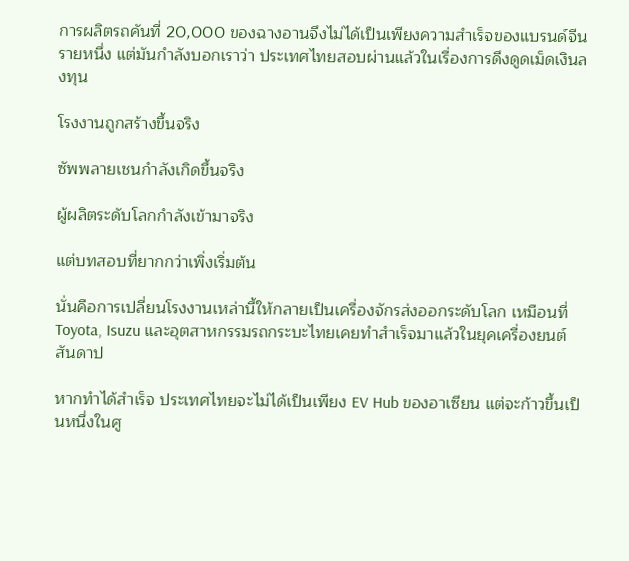การผลิตรถคันที่ 20,000 ของฉางอานจึงไม่ได้เป็นเพียงความสำเร็จของแบรนด์จีนรายหนึ่ง แต่มันกำลังบอกเราว่า ประเทศไทยสอบผ่านแล้วในเรื่องการดึงดูดเม็ดเงินลงทุน

โรงงานถูกสร้างขึ้นจริง

ซัพพลายเชนกำลังเกิดขึ้นจริง

ผู้ผลิตระดับโลกกำลังเข้ามาจริง

แต่บทสอบที่ยากกว่าเพิ่งเริ่มต้น

นั่นคือการเปลี่ยนโรงงานเหล่านี้ให้กลายเป็นเครื่องจักรส่งออกระดับโลก เหมือนที่ Toyota, Isuzu และอุตสาหกรรมรถกระบะไทยเคยทำสำเร็จมาแล้วในยุคเครื่องยนต์สันดาป

หากทำได้สำเร็จ ประเทศไทยจะไม่ได้เป็นเพียง EV Hub ของอาเซียน แต่จะก้าวขึ้นเป็นหนึ่งในศู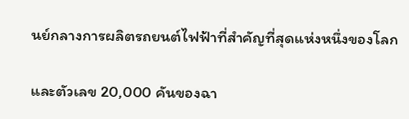นย์กลางการผลิตรถยนต์ไฟฟ้าที่สำคัญที่สุดแห่งหนึ่งของโลก

และตัวเลข 20,000 คันของฉา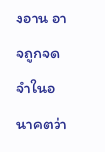งอาน อาจถูกจดจำในอนาคตว่า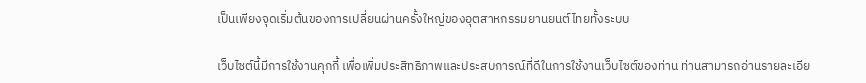เป็นเพียงจุดเริ่มต้นของการเปลี่ยนผ่านครั้งใหญ่ของอุตสาหกรรมยานยนต์ไทยทั้งระบบ

เว็บไซต์นี้มีการใช้งานคุกกี้ เพื่อเพิ่มประสิทธิภาพและประสบการณ์ที่ดีในการใช้งานเว็บไซต์ของท่าน ท่านสามารถอ่านรายละเอีย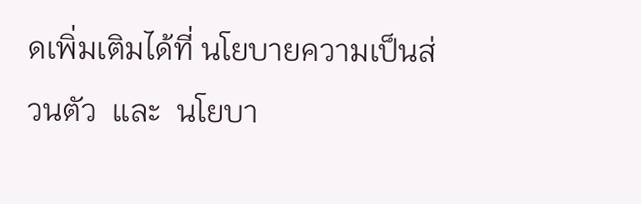ดเพิ่มเติมได้ที่ นโยบายความเป็นส่วนตัว  และ  นโยบา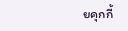ยคุกกี้